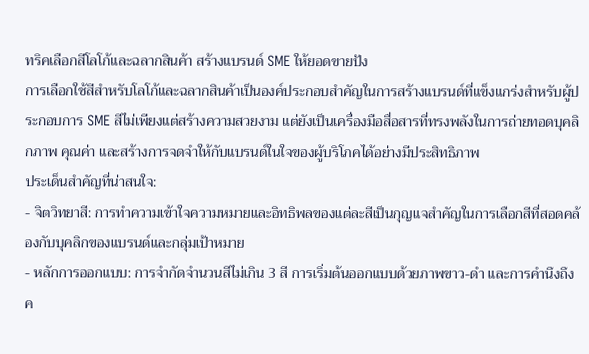ทริคเลือกสีโลโก้และฉลากสินค้า สร้างแบรนด์ SME ให้ยอดขายปัง
การเลือกใช้สีสำหรับโลโก้และฉลากสินค้าเป็นองค์ประกอบสำคัญในการสร้างแบรนด์ที่แข็งแกร่งสำหรับผู้ประกอบการ SME สีไม่เพียงแต่สร้างความสวยงาม แต่ยังเป็นเครื่องมือสื่อสารที่ทรงพลังในการถ่ายทอดบุคลิกภาพ คุณค่า และสร้างการจดจำให้กับแบรนด์ในใจของผู้บริโภคได้อย่างมีประสิทธิภาพ
ประเด็นสำคัญที่น่าสนใจ:
- จิตวิทยาสี: การทำความเข้าใจความหมายและอิทธิพลของแต่ละสีเป็นกุญแจสำคัญในการเลือกสีที่สอดคล้องกับบุคลิกของแบรนด์และกลุ่มเป้าหมาย
- หลักการออกแบบ: การจำกัดจำนวนสีไม่เกิน 3 สี การเริ่มต้นออกแบบด้วยภาพขาว-ดำ และการคำนึงถึงค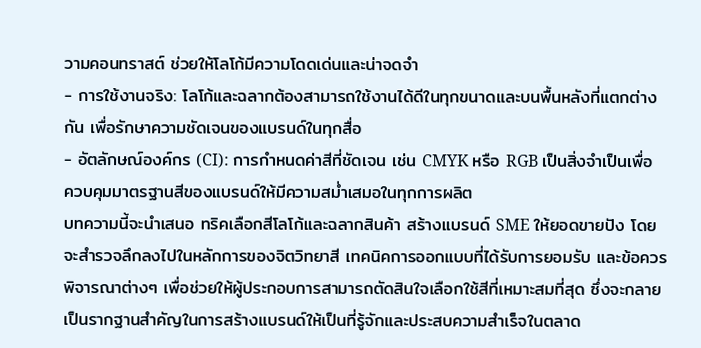วามคอนทราสต์ ช่วยให้โลโก้มีความโดดเด่นและน่าจดจำ
- การใช้งานจริง: โลโก้และฉลากต้องสามารถใช้งานได้ดีในทุกขนาดและบนพื้นหลังที่แตกต่างกัน เพื่อรักษาความชัดเจนของแบรนด์ในทุกสื่อ
- อัตลักษณ์องค์กร (CI): การกำหนดค่าสีที่ชัดเจน เช่น CMYK หรือ RGB เป็นสิ่งจำเป็นเพื่อควบคุมมาตรฐานสีของแบรนด์ให้มีความสม่ำเสมอในทุกการผลิต
บทความนี้จะนำเสนอ ทริคเลือกสีโลโก้และฉลากสินค้า สร้างแบรนด์ SME ให้ยอดขายปัง โดยจะสำรวจลึกลงไปในหลักการของจิตวิทยาสี เทคนิคการออกแบบที่ได้รับการยอมรับ และข้อควรพิจารณาต่างๆ เพื่อช่วยให้ผู้ประกอบการสามารถตัดสินใจเลือกใช้สีที่เหมาะสมที่สุด ซึ่งจะกลายเป็นรากฐานสำคัญในการสร้างแบรนด์ให้เป็นที่รู้จักและประสบความสำเร็จในตลาด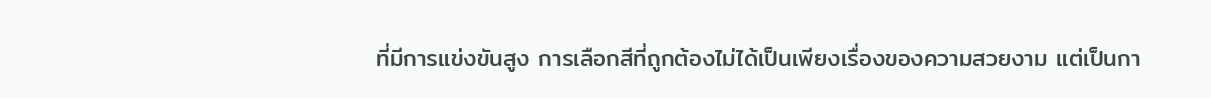ที่มีการแข่งขันสูง การเลือกสีที่ถูกต้องไม่ได้เป็นเพียงเรื่องของความสวยงาม แต่เป็นกา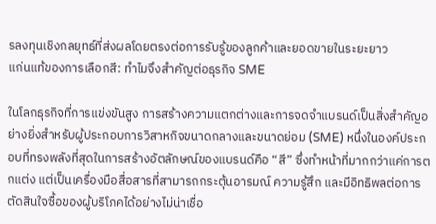รลงทุนเชิงกลยุทธ์ที่ส่งผลโดยตรงต่อการรับรู้ของลูกค้าและยอดขายในระยะยาว
แก่นแท้ของการเลือกสี: ทำไมจึงสำคัญต่อธุรกิจ SME

ในโลกธุรกิจที่การแข่งขันสูง การสร้างความแตกต่างและการจดจำแบรนด์เป็นสิ่งสำคัญอย่างยิ่งสำหรับผู้ประกอบการวิสาหกิจขนาดกลางและขนาดย่อม (SME) หนึ่งในองค์ประกอบที่ทรงพลังที่สุดในการสร้างอัตลักษณ์ของแบรนด์คือ “สี” ซึ่งทำหน้าที่มากกว่าแค่การตกแต่ง แต่เป็นเครื่องมือสื่อสารที่สามารถกระตุ้นอารมณ์ ความรู้สึก และมีอิทธิพลต่อการตัดสินใจซื้อของผู้บริโภคได้อย่างไม่น่าเชื่อ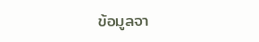ข้อมูลจา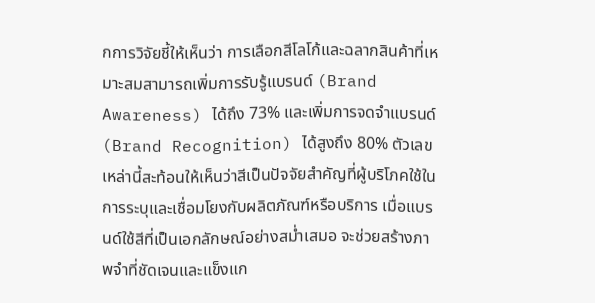กการวิจัยชี้ให้เห็นว่า การเลือกสีโลโก้และฉลากสินค้าที่เหมาะสมสามารถเพิ่มการรับรู้แบรนด์ (Brand Awareness) ได้ถึง 73% และเพิ่มการจดจำแบรนด์ (Brand Recognition) ได้สูงถึง 80% ตัวเลขเหล่านี้สะท้อนให้เห็นว่าสีเป็นปัจจัยสำคัญที่ผู้บริโภคใช้ในการระบุและเชื่อมโยงกับผลิตภัณฑ์หรือบริการ เมื่อแบรนด์ใช้สีที่เป็นเอกลักษณ์อย่างสม่ำเสมอ จะช่วยสร้างภาพจำที่ชัดเจนและแข็งแก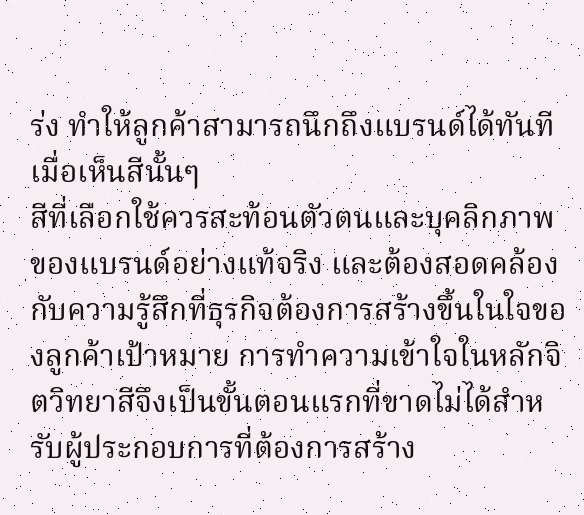ร่ง ทำให้ลูกค้าสามารถนึกถึงแบรนด์ได้ทันทีเมื่อเห็นสีนั้นๆ
สีที่เลือกใช้ควรสะท้อนตัวตนและบุคลิกภาพของแบรนด์อย่างแท้จริง และต้องสอดคล้องกับความรู้สึกที่ธุรกิจต้องการสร้างขึ้นในใจของลูกค้าเป้าหมาย การทำความเข้าใจในหลักจิตวิทยาสีจึงเป็นขั้นตอนแรกที่ขาดไม่ได้สำหรับผู้ประกอบการที่ต้องการสร้าง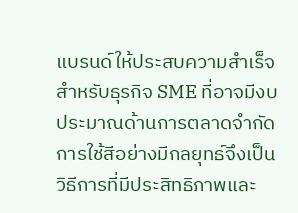แบรนด์ให้ประสบความสำเร็จ
สำหรับธุรกิจ SME ที่อาจมีงบประมาณด้านการตลาดจำกัด การใช้สีอย่างมีกลยุทธ์จึงเป็นวิธีการที่มีประสิทธิภาพและ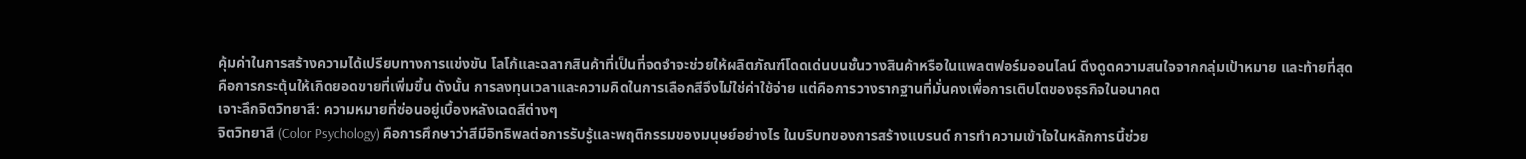คุ้มค่าในการสร้างความได้เปรียบทางการแข่งขัน โลโก้และฉลากสินค้าที่เป็นที่จดจำจะช่วยให้ผลิตภัณฑ์โดดเด่นบนชั้นวางสินค้าหรือในแพลตฟอร์มออนไลน์ ดึงดูดความสนใจจากกลุ่มเป้าหมาย และท้ายที่สุดคือการกระตุ้นให้เกิดยอดขายที่เพิ่มขึ้น ดังนั้น การลงทุนเวลาและความคิดในการเลือกสีจึงไม่ใช่ค่าใช้จ่าย แต่คือการวางรากฐานที่มั่นคงเพื่อการเติบโตของธุรกิจในอนาคต
เจาะลึกจิตวิทยาสี: ความหมายที่ซ่อนอยู่เบื้องหลังเฉดสีต่างๆ
จิตวิทยาสี (Color Psychology) คือการศึกษาว่าสีมีอิทธิพลต่อการรับรู้และพฤติกรรมของมนุษย์อย่างไร ในบริบทของการสร้างแบรนด์ การทำความเข้าใจในหลักการนี้ช่วย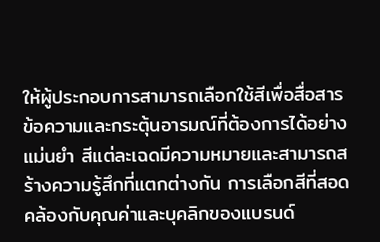ให้ผู้ประกอบการสามารถเลือกใช้สีเพื่อสื่อสารข้อความและกระตุ้นอารมณ์ที่ต้องการได้อย่างแม่นยำ สีแต่ละเฉดมีความหมายและสามารถสร้างความรู้สึกที่แตกต่างกัน การเลือกสีที่สอดคล้องกับคุณค่าและบุคลิกของแบรนด์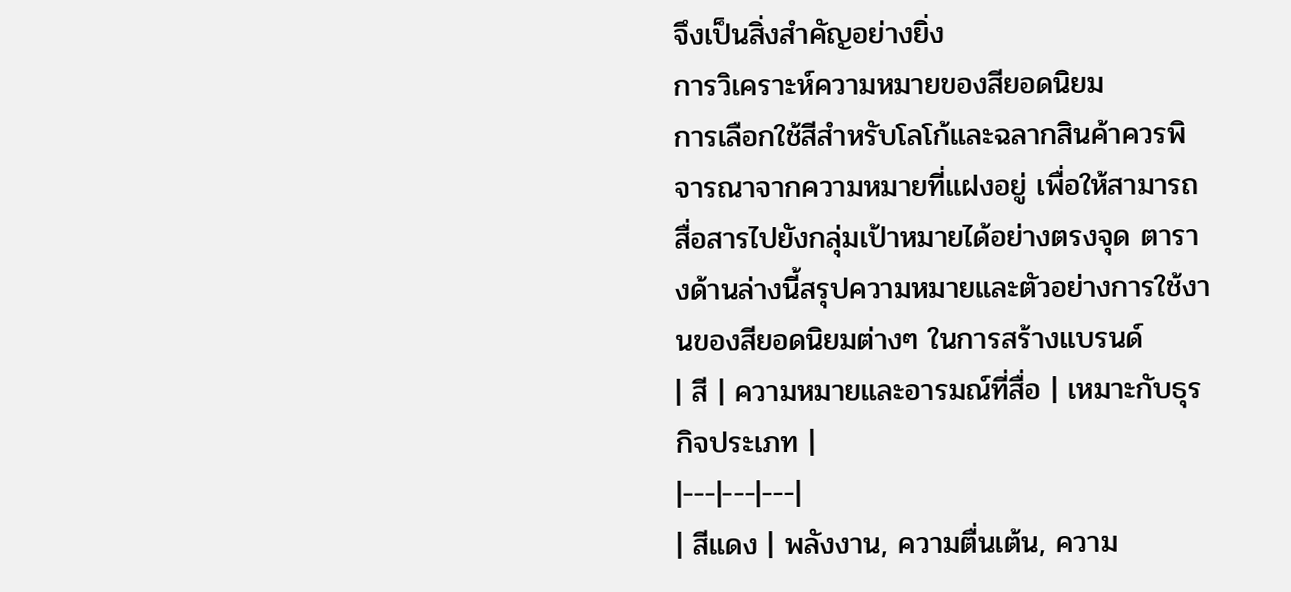จึงเป็นสิ่งสำคัญอย่างยิ่ง
การวิเคราะห์ความหมายของสียอดนิยม
การเลือกใช้สีสำหรับโลโก้และฉลากสินค้าควรพิจารณาจากความหมายที่แฝงอยู่ เพื่อให้สามารถสื่อสารไปยังกลุ่มเป้าหมายได้อย่างตรงจุด ตารางด้านล่างนี้สรุปความหมายและตัวอย่างการใช้งานของสียอดนิยมต่างๆ ในการสร้างแบรนด์
| สี | ความหมายและอารมณ์ที่สื่อ | เหมาะกับธุรกิจประเภท |
|---|---|---|
| สีแดง | พลังงาน, ความตื่นเต้น, ความ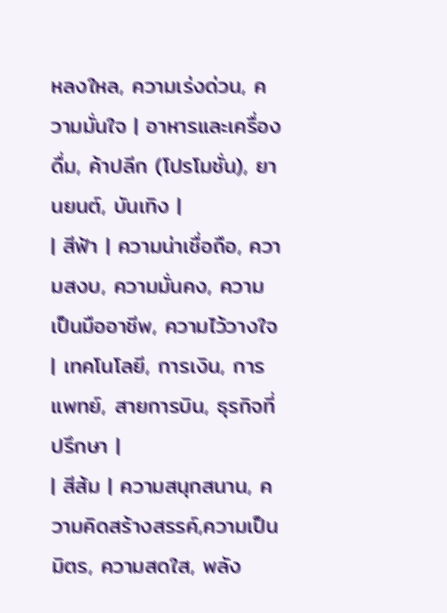หลงใหล, ความเร่งด่วน, ความมั่นใจ | อาหารและเครื่องดื่ม, ค้าปลีก (โปรโมชั่น), ยานยนต์, บันเทิง |
| สีฟ้า | ความน่าเชื่อถือ, ความสงบ, ความมั่นคง, ความเป็นมืออาชีพ, ความไว้วางใจ | เทคโนโลยี, การเงิน, การแพทย์, สายการบิน, ธุรกิจที่ปรึกษา |
| สีส้ม | ความสนุกสนาน, ความคิดสร้างสรรค์,ความเป็นมิตร, ความสดใส, พลัง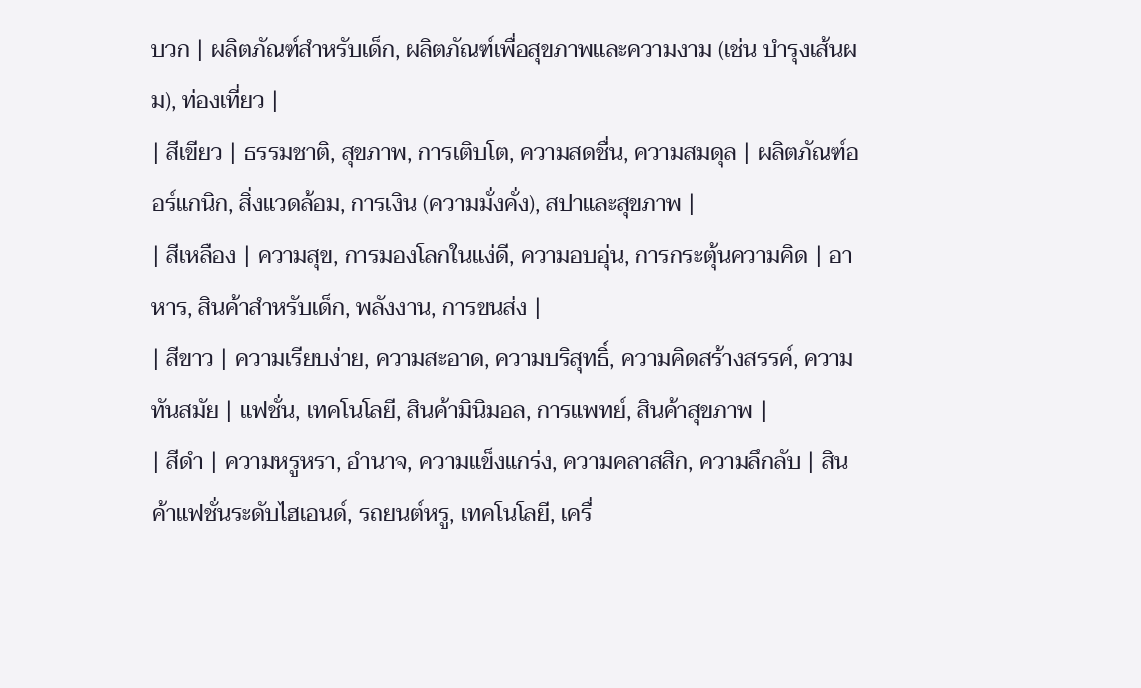บวก | ผลิตภัณฑ์สำหรับเด็ก, ผลิตภัณฑ์เพื่อสุขภาพและความงาม (เช่น บำรุงเส้นผม), ท่องเที่ยว |
| สีเขียว | ธรรมชาติ, สุขภาพ, การเติบโต, ความสดชื่น, ความสมดุล | ผลิตภัณฑ์ออร์แกนิก, สิ่งแวดล้อม, การเงิน (ความมั่งคั่ง), สปาและสุขภาพ |
| สีเหลือง | ความสุข, การมองโลกในแง่ดี, ความอบอุ่น, การกระตุ้นความคิด | อาหาร, สินค้าสำหรับเด็ก, พลังงาน, การขนส่ง |
| สีขาว | ความเรียบง่าย, ความสะอาด, ความบริสุทธิ์, ความคิดสร้างสรรค์, ความทันสมัย | แฟชั่น, เทคโนโลยี, สินค้ามินิมอล, การแพทย์, สินค้าสุขภาพ |
| สีดำ | ความหรูหรา, อำนาจ, ความแข็งแกร่ง, ความคลาสสิก, ความลึกลับ | สินค้าแฟชั่นระดับไฮเอนด์, รถยนต์หรู, เทคโนโลยี, เครื่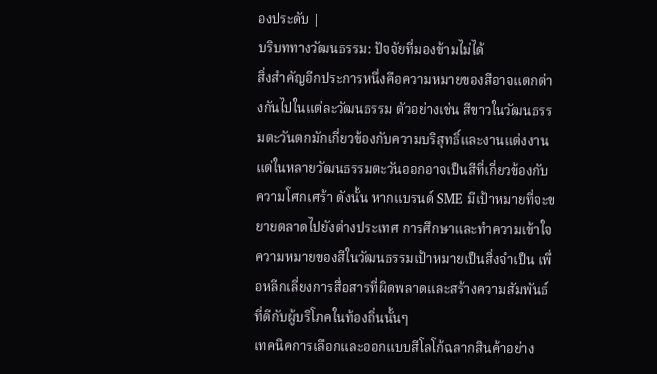องประดับ |
บริบททางวัฒนธรรม: ปัจจัยที่มองข้ามไม่ได้
สิ่งสำคัญอีกประการหนึ่งคือความหมายของสีอาจแตกต่างกันไปในแต่ละวัฒนธรรม ตัวอย่างเช่น สีขาวในวัฒนธรรมตะวันตกมักเกี่ยวข้องกับความบริสุทธิ์และงานแต่งงาน แต่ในหลายวัฒนธรรมตะวันออกอาจเป็นสีที่เกี่ยวข้องกับความโศกเศร้า ดังนั้น หากแบรนด์ SME มีเป้าหมายที่จะขยายตลาดไปยังต่างประเทศ การศึกษาและทำความเข้าใจความหมายของสีในวัฒนธรรมเป้าหมายเป็นสิ่งจำเป็น เพื่อหลีกเลี่ยงการสื่อสารที่ผิดพลาดและสร้างความสัมพันธ์ที่ดีกับผู้บริโภคในท้องถิ่นนั้นๆ
เทคนิคการเลือกและออกแบบสีโลโก้ฉลากสินค้าอย่าง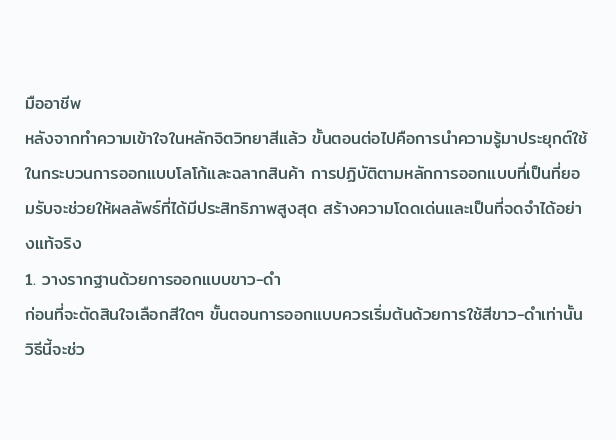มืออาชีพ
หลังจากทำความเข้าใจในหลักจิตวิทยาสีแล้ว ขั้นตอนต่อไปคือการนำความรู้มาประยุกต์ใช้ในกระบวนการออกแบบโลโก้และฉลากสินค้า การปฏิบัติตามหลักการออกแบบที่เป็นที่ยอมรับจะช่วยให้ผลลัพธ์ที่ได้มีประสิทธิภาพสูงสุด สร้างความโดดเด่นและเป็นที่จดจำได้อย่างแท้จริง
1. วางรากฐานด้วยการออกแบบขาว-ดำ
ก่อนที่จะตัดสินใจเลือกสีใดๆ ขั้นตอนการออกแบบควรเริ่มต้นด้วยการใช้สีขาว-ดำเท่านั้น วิธีนี้จะช่ว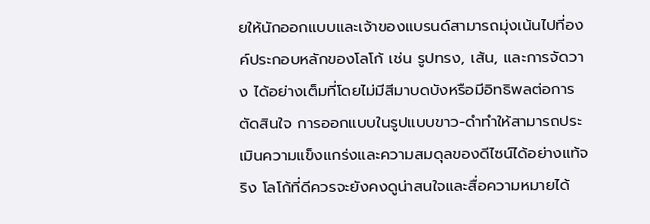ยให้นักออกแบบและเจ้าของแบรนด์สามารถมุ่งเน้นไปที่องค์ประกอบหลักของโลโก้ เช่น รูปทรง, เส้น, และการจัดวาง ได้อย่างเต็มที่โดยไม่มีสีมาบดบังหรือมีอิทธิพลต่อการตัดสินใจ การออกแบบในรูปแบบขาว-ดำทำให้สามารถประเมินความแข็งแกร่งและความสมดุลของดีไซน์ได้อย่างแท้จริง โลโก้ที่ดีควรจะยังคงดูน่าสนใจและสื่อความหมายได้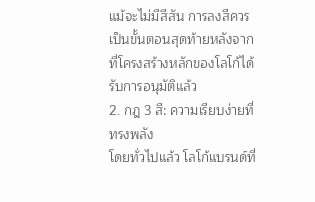แม้จะไม่มีสีสัน การลงสีควรเป็นขั้นตอนสุดท้ายหลังจากที่โครงสร้างหลักของโลโก้ได้รับการอนุมัติแล้ว
2. กฎ 3 สี: ความเรียบง่ายที่ทรงพลัง
โดยทั่วไปแล้ว โลโก้แบรนด์ที่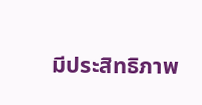มีประสิทธิภาพ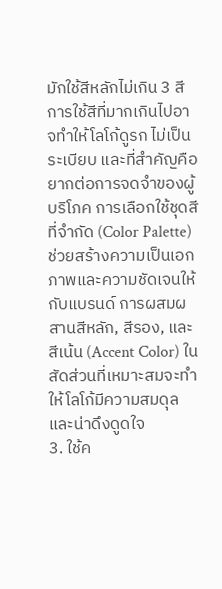มักใช้สีหลักไม่เกิน 3 สี การใช้สีที่มากเกินไปอาจทำให้โลโก้ดูรก ไม่เป็นระเบียบ และที่สำคัญคือยากต่อการจดจำของผู้บริโภค การเลือกใช้ชุดสีที่จำกัด (Color Palette) ช่วยสร้างความเป็นเอกภาพและความชัดเจนให้กับแบรนด์ การผสมผสานสีหลัก, สีรอง, และสีเน้น (Accent Color) ในสัดส่วนที่เหมาะสมจะทำให้โลโก้มีความสมดุลและน่าดึงดูดใจ
3. ใช้ค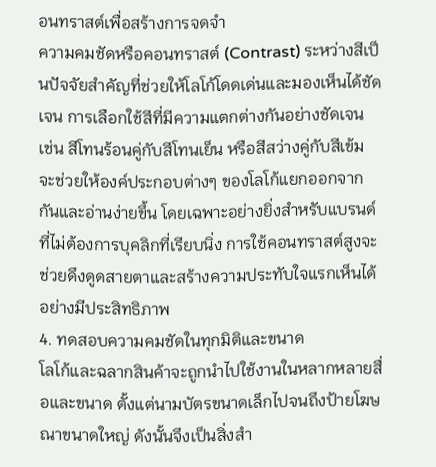อนทราสต์เพื่อสร้างการจดจำ
ความคมชัดหรือคอนทราสต์ (Contrast) ระหว่างสีเป็นปัจจัยสำคัญที่ช่วยให้โลโก้โดดเด่นและมองเห็นได้ชัดเจน การเลือกใช้สีที่มีความแตกต่างกันอย่างชัดเจน เช่น สีโทนร้อนคู่กับสีโทนเย็น หรือสีสว่างคู่กับสีเข้ม จะช่วยให้องค์ประกอบต่างๆ ของโลโก้แยกออกจากกันและอ่านง่ายขึ้น โดยเฉพาะอย่างยิ่งสำหรับแบรนด์ที่ไม่ต้องการบุคลิกที่เรียบนิ่ง การใช้คอนทราสต์สูงจะช่วยดึงดูดสายตาและสร้างความประทับใจแรกเห็นได้อย่างมีประสิทธิภาพ
4. ทดสอบความคมชัดในทุกมิติและขนาด
โลโก้และฉลากสินค้าจะถูกนำไปใช้งานในหลากหลายสื่อและขนาด ตั้งแต่นามบัตรขนาดเล็กไปจนถึงป้ายโฆษณาขนาดใหญ่ ดังนั้นจึงเป็นสิ่งสำ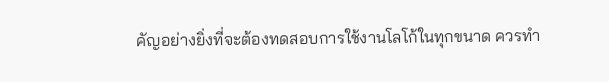คัญอย่างยิ่งที่จะต้องทดสอบการใช้งานโลโก้ในทุกขนาด ควรทำ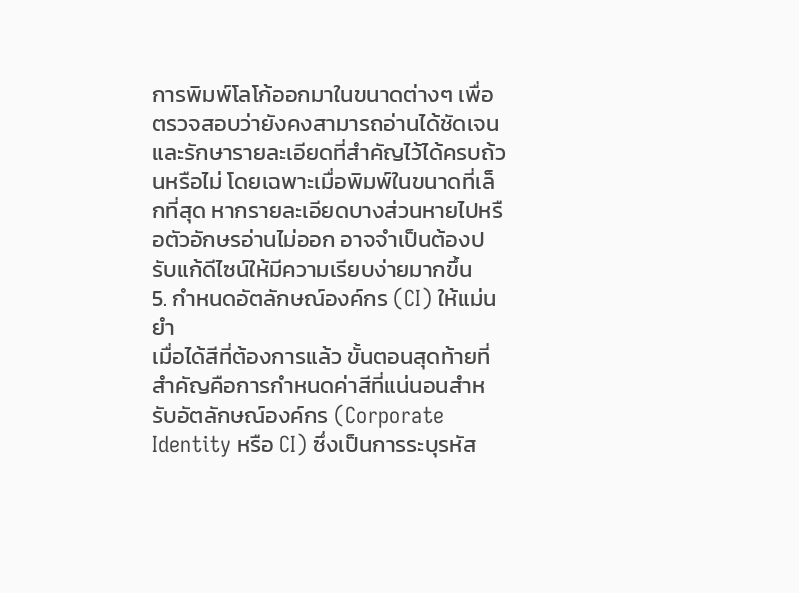การพิมพ์โลโก้ออกมาในขนาดต่างๆ เพื่อตรวจสอบว่ายังคงสามารถอ่านได้ชัดเจนและรักษารายละเอียดที่สำคัญไว้ได้ครบถ้วนหรือไม่ โดยเฉพาะเมื่อพิมพ์ในขนาดที่เล็กที่สุด หากรายละเอียดบางส่วนหายไปหรือตัวอักษรอ่านไม่ออก อาจจำเป็นต้องปรับแก้ดีไซน์ให้มีความเรียบง่ายมากขึ้น
5. กำหนดอัตลักษณ์องค์กร (CI) ให้แม่นยำ
เมื่อได้สีที่ต้องการแล้ว ขั้นตอนสุดท้ายที่สำคัญคือการกำหนดค่าสีที่แน่นอนสำหรับอัตลักษณ์องค์กร (Corporate Identity หรือ CI) ซึ่งเป็นการระบุรหัส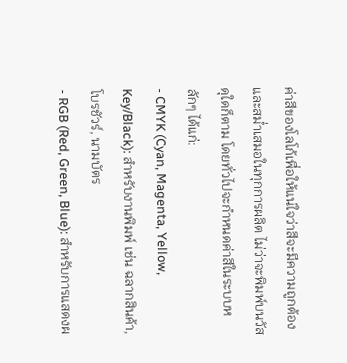ค่าสีของโลโก้เพื่อให้แน่ใจว่าสีจะมีความถูกต้องและสม่ำเสมอในทุกการผลิต ไม่ว่าจะพิมพ์บนวัสดุใดก็ตาม โดยทั่วไปจะกำหนดค่าสีในระบบหลักๆ ได้แก่:
- CMYK (Cyan, Magenta, Yellow, Key/Black): สำหรับงานพิมพ์ เช่น ฉลากสินค้า, โบรชัวร์, นามบัตร
- RGB (Red, Green, Blue): สำหรับการแสดงผ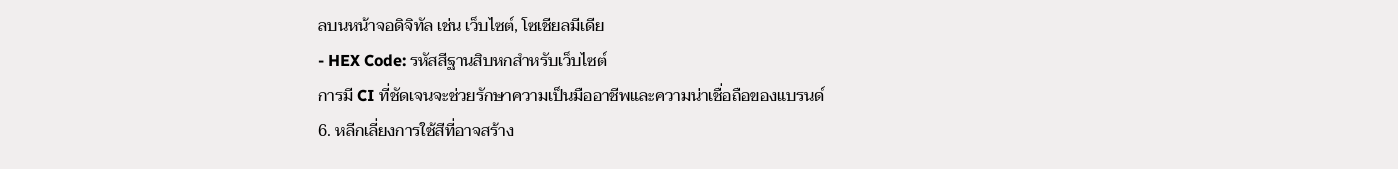ลบนหน้าจอดิจิทัล เช่น เว็บไซต์, โซเชียลมีเดีย
- HEX Code: รหัสสีฐานสิบหกสำหรับเว็บไซต์
การมี CI ที่ชัดเจนจะช่วยรักษาความเป็นมืออาชีพและความน่าเชื่อถือของแบรนด์
6. หลีกเลี่ยงการใช้สีที่อาจสร้าง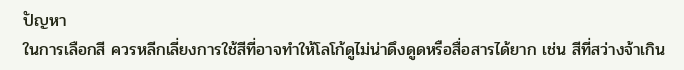ปัญหา
ในการเลือกสี ควรหลีกเลี่ยงการใช้สีที่อาจทำให้โลโก้ดูไม่น่าดึงดูดหรือสื่อสารได้ยาก เช่น สีที่สว่างจ้าเกิน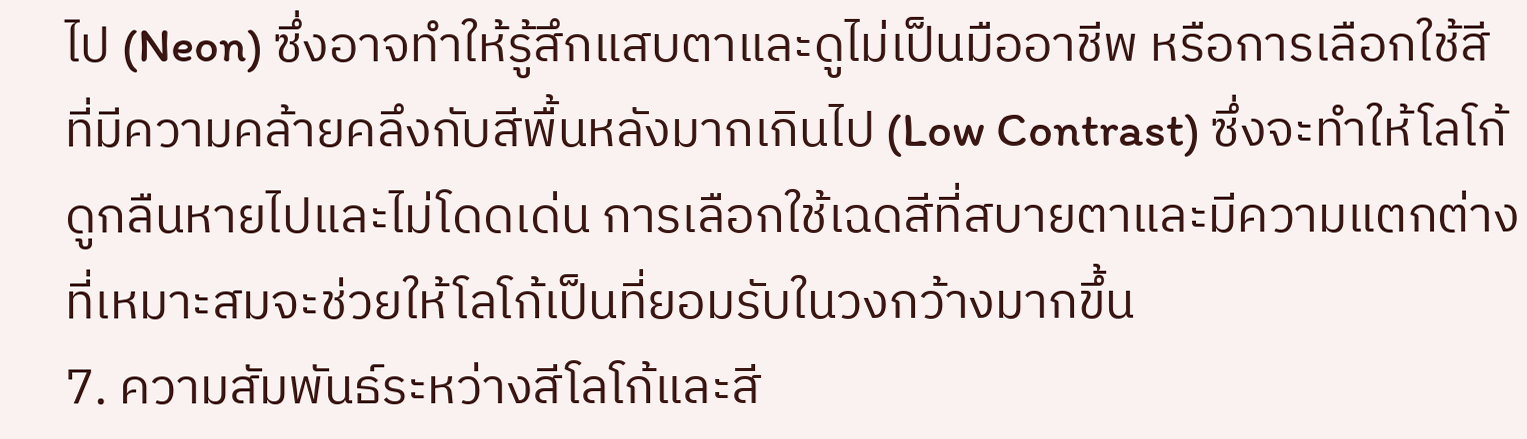ไป (Neon) ซึ่งอาจทำให้รู้สึกแสบตาและดูไม่เป็นมืออาชีพ หรือการเลือกใช้สีที่มีความคล้ายคลึงกับสีพื้นหลังมากเกินไป (Low Contrast) ซึ่งจะทำให้โลโก้ดูกลืนหายไปและไม่โดดเด่น การเลือกใช้เฉดสีที่สบายตาและมีความแตกต่างที่เหมาะสมจะช่วยให้โลโก้เป็นที่ยอมรับในวงกว้างมากขึ้น
7. ความสัมพันธ์ระหว่างสีโลโก้และสี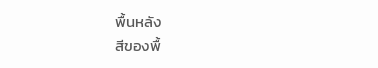พื้นหลัง
สีของพื้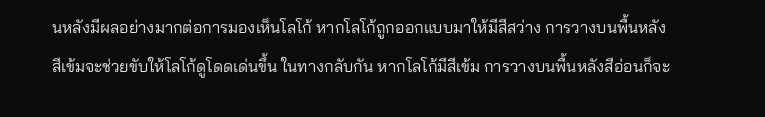นหลังมีผลอย่างมากต่อการมองเห็นโลโก้ หากโลโก้ถูกออกแบบมาให้มีสีสว่าง การวางบนพื้นหลังสีเข้มจะช่วยขับให้โลโก้ดูโดดเด่นขึ้น ในทางกลับกัน หากโลโก้มีสีเข้ม การวางบนพื้นหลังสีอ่อนก็จะ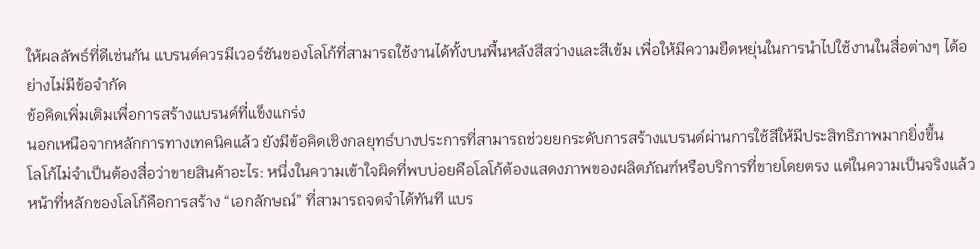ให้ผลลัพธ์ที่ดีเช่นกัน แบรนด์ควรมีเวอร์ชันของโลโก้ที่สามารถใช้งานได้ทั้งบนพื้นหลังสีสว่างและสีเข้ม เพื่อให้มีความยืดหยุ่นในการนำไปใช้งานในสื่อต่างๆ ได้อย่างไม่มีข้อจำกัด
ข้อคิดเพิ่มเติมเพื่อการสร้างแบรนด์ที่แข็งแกร่ง
นอกเหนือจากหลักการทางเทคนิคแล้ว ยังมีข้อคิดเชิงกลยุทธ์บางประการที่สามารถช่วยยกระดับการสร้างแบรนด์ผ่านการใช้สีให้มีประสิทธิภาพมากยิ่งขึ้น
โลโก้ไม่จำเป็นต้องสื่อว่าขายสินค้าอะไร: หนึ่งในความเข้าใจผิดที่พบบ่อยคือโลโก้ต้องแสดงภาพของผลิตภัณฑ์หรือบริการที่ขายโดยตรง แต่ในความเป็นจริงแล้ว หน้าที่หลักของโลโก้คือการสร้าง “เอกลักษณ์” ที่สามารถจดจำได้ทันที แบร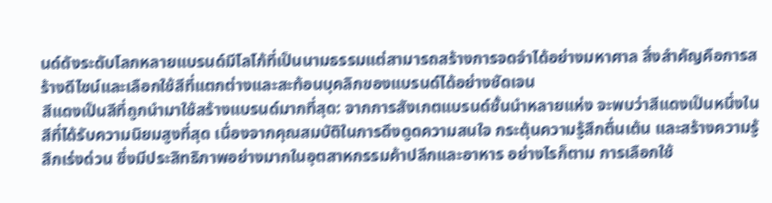นด์ดังระดับโลกหลายแบรนด์มีโลโก้ที่เป็นนามธรรมแต่สามารถสร้างการจดจำได้อย่างมหาศาล สิ่งสำคัญคือการสร้างดีไซน์และเลือกใช้สีที่แตกต่างและสะท้อนบุคลิกของแบรนด์ได้อย่างชัดเจน
สีแดงเป็นสีที่ถูกนำมาใช้สร้างแบรนด์มากที่สุด: จากการสังเกตแบรนด์ชั้นนำหลายแห่ง จะพบว่าสีแดงเป็นหนึ่งในสีที่ได้รับความนิยมสูงที่สุด เนื่องจากคุณสมบัติในการดึงดูดความสนใจ กระตุ้นความรู้สึกตื่นเต้น และสร้างความรู้สึกเร่งด่วน ซึ่งมีประสิทธิภาพอย่างมากในอุตสาหกรรมค้าปลีกและอาหาร อย่างไรก็ตาม การเลือกใช้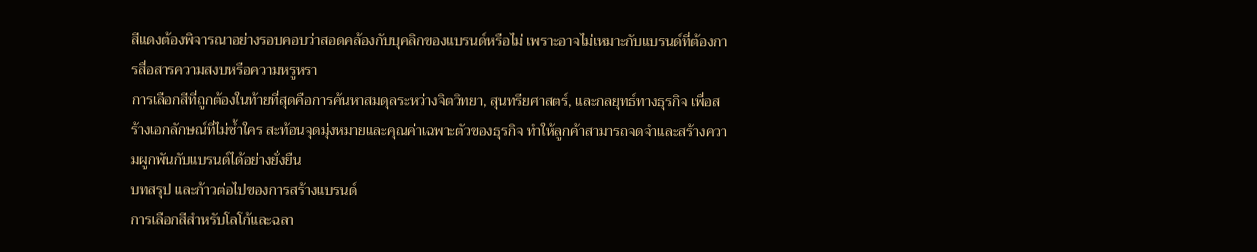สีแดงต้องพิจารณาอย่างรอบคอบว่าสอดคล้องกับบุคลิกของแบรนด์หรือไม่ เพราะอาจไม่เหมาะกับแบรนด์ที่ต้องการสื่อสารความสงบหรือความหรูหรา
การเลือกสีที่ถูกต้องในท้ายที่สุดคือการค้นหาสมดุลระหว่างจิตวิทยา, สุนทรียศาสตร์, และกลยุทธ์ทางธุรกิจ เพื่อสร้างเอกลักษณ์ที่ไม่ซ้ำใคร สะท้อนจุดมุ่งหมายและคุณค่าเฉพาะตัวของธุรกิจ ทำให้ลูกค้าสามารถจดจำและสร้างความผูกพันกับแบรนด์ได้อย่างยั่งยืน
บทสรุป และก้าวต่อไปของการสร้างแบรนด์
การเลือกสีสำหรับโลโก้และฉลา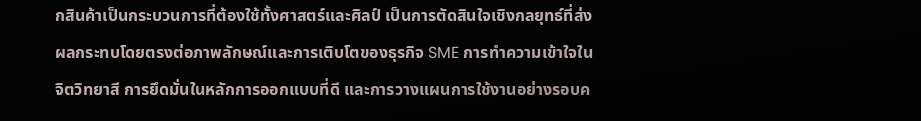กสินค้าเป็นกระบวนการที่ต้องใช้ทั้งศาสตร์และศิลป์ เป็นการตัดสินใจเชิงกลยุทธ์ที่ส่งผลกระทบโดยตรงต่อภาพลักษณ์และการเติบโตของธุรกิจ SME การทำความเข้าใจในจิตวิทยาสี การยึดมั่นในหลักการออกแบบที่ดี และการวางแผนการใช้งานอย่างรอบค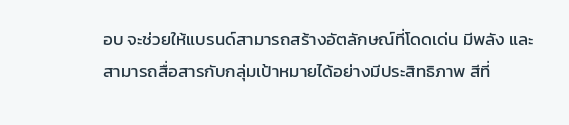อบ จะช่วยให้แบรนด์สามารถสร้างอัตลักษณ์ที่โดดเด่น มีพลัง และสามารถสื่อสารกับกลุ่มเป้าหมายได้อย่างมีประสิทธิภาพ สีที่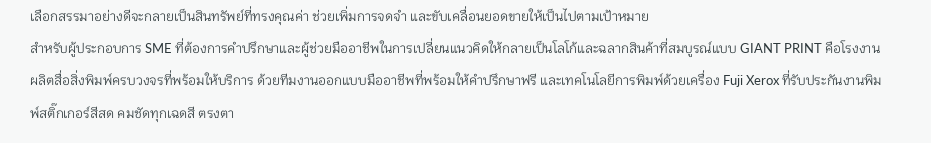เลือกสรรมาอย่างดีจะกลายเป็นสินทรัพย์ที่ทรงคุณค่า ช่วยเพิ่มการจดจำ และขับเคลื่อนยอดขายให้เป็นไปตามเป้าหมาย
สำหรับผู้ประกอบการ SME ที่ต้องการคำปรึกษาและผู้ช่วยมืออาชีพในการเปลี่ยนแนวคิดให้กลายเป็นโลโก้และฉลากสินค้าที่สมบูรณ์แบบ GIANT PRINT คือโรงงานผลิตสื่อสิ่งพิมพ์ครบวงจรที่พร้อมให้บริการ ด้วยทีมงานออกแบบมืออาชีพที่พร้อมให้คำปรึกษาฟรี และเทคโนโลยีการพิมพ์ด้วยเครื่อง Fuji Xerox ที่รับประกันงานพิมพ์สติ๊กเกอร์สีสด คมชัดทุกเฉดสี ตรงตา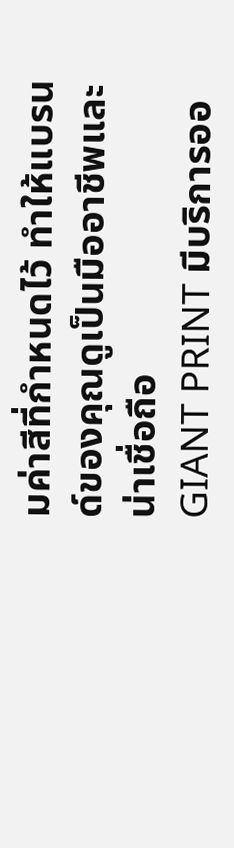มค่าสีที่กำหนดไว้ ทำให้แบรนด์ของคุณดูเป็นมืออาชีพและน่าเชื่อถือ
GIANT PRINT มีบริการออ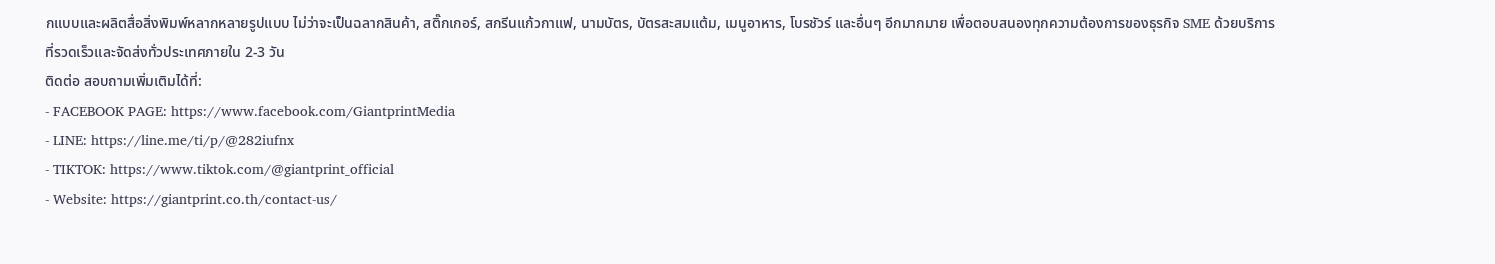กแบบและผลิตสื่อสิ่งพิมพ์หลากหลายรูปแบบ ไม่ว่าจะเป็นฉลากสินค้า, สติ๊กเกอร์, สกรีนแก้วกาแฟ, นามบัตร, บัตรสะสมแต้ม, เมนูอาหาร, โบรชัวร์ และอื่นๆ อีกมากมาย เพื่อตอบสนองทุกความต้องการของธุรกิจ SME ด้วยบริการที่รวดเร็วและจัดส่งทั่วประเทศภายใน 2-3 วัน
ติดต่อ สอบถามเพิ่มเติมได้ที่:
- FACEBOOK PAGE: https://www.facebook.com/GiantprintMedia
- LINE: https://line.me/ti/p/@282iufnx
- TIKTOK: https://www.tiktok.com/@giantprint_official
- Website: https://giantprint.co.th/contact-us/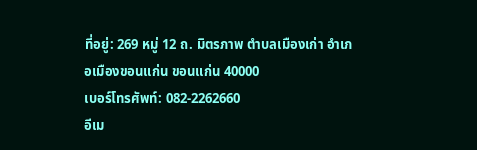ที่อยู่: 269 หมู่ 12 ถ. มิตรภาพ ตำบลเมืองเก่า อำเภอเมืองขอนแก่น ขอนแก่น 40000
เบอร์โทรศัพท์: 082-2262660
อีเม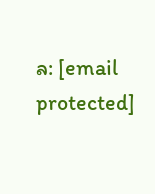ล: [email protected]